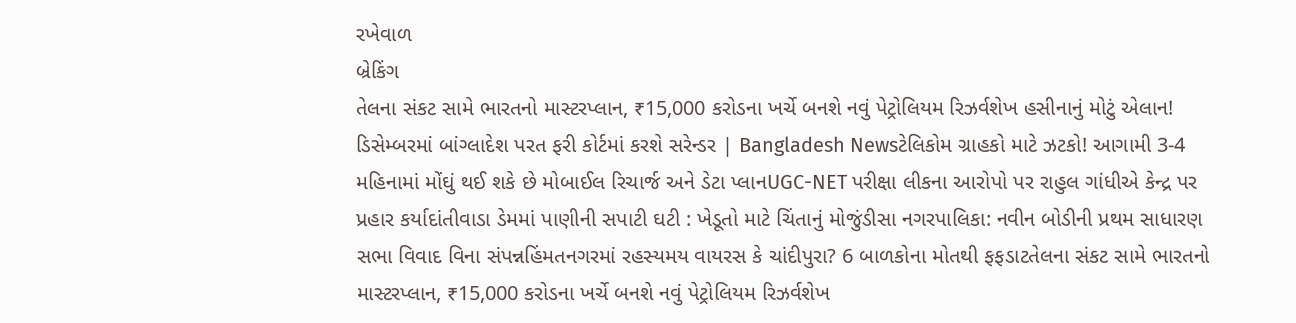રખેવાળ
બ્રેકિંગ
તેલના સંકટ સામે ભારતનો માસ્ટરપ્લાન, ₹15,000 કરોડના ખર્ચે બનશે નવું પેટ્રોલિયમ રિઝર્વશેખ હસીનાનું મોટું એલાન! ડિસેમ્બરમાં બાંગ્લાદેશ પરત ફરી કોર્ટમાં કરશે સરેન્ડર | Bangladesh Newsટેલિકોમ ગ્રાહકો માટે ઝટકો! આગામી 3-4 મહિનામાં મોંઘું થઈ શકે છે મોબાઈલ રિચાર્જ અને ડેટા પ્લાનUGC-NET પરીક્ષા લીકના આરોપો પર રાહુલ ગાંધીએ કેન્દ્ર પર પ્રહાર કર્યાદાંતીવાડા ડેમમાં પાણીની સપાટી ઘટી : ખેડૂતો માટે ચિંતાનું મોજુંડીસા નગરપાલિકા: નવીન બોડીની પ્રથમ સાધારણ સભા વિવાદ વિના સંપન્નહિંમતનગરમાં રહસ્યમય વાયરસ કે ચાંદીપુરા? 6 બાળકોના મોતથી ફફડાટતેલના સંકટ સામે ભારતનો માસ્ટરપ્લાન, ₹15,000 કરોડના ખર્ચે બનશે નવું પેટ્રોલિયમ રિઝર્વશેખ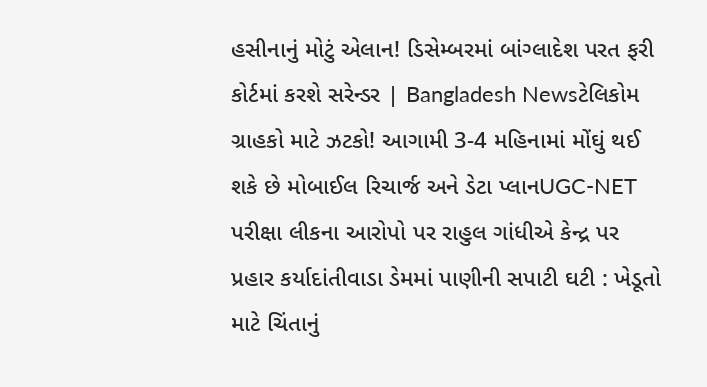હસીનાનું મોટું એલાન! ડિસેમ્બરમાં બાંગ્લાદેશ પરત ફરી કોર્ટમાં કરશે સરેન્ડર | Bangladesh Newsટેલિકોમ ગ્રાહકો માટે ઝટકો! આગામી 3-4 મહિનામાં મોંઘું થઈ શકે છે મોબાઈલ રિચાર્જ અને ડેટા પ્લાનUGC-NET પરીક્ષા લીકના આરોપો પર રાહુલ ગાંધીએ કેન્દ્ર પર પ્રહાર કર્યાદાંતીવાડા ડેમમાં પાણીની સપાટી ઘટી : ખેડૂતો માટે ચિંતાનું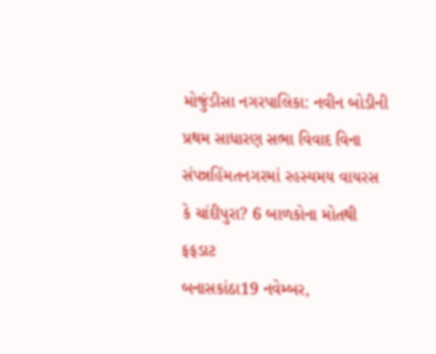મોજુંડીસા નગરપાલિકા: નવીન બોડીની પ્રથમ સાધારણ સભા વિવાદ વિના સંપન્નહિંમતનગરમાં રહસ્યમય વાયરસ કે ચાંદીપુરા? 6 બાળકોના મોતથી ફફડાટ
બનાસકાંઠા19 નવેમ્બર,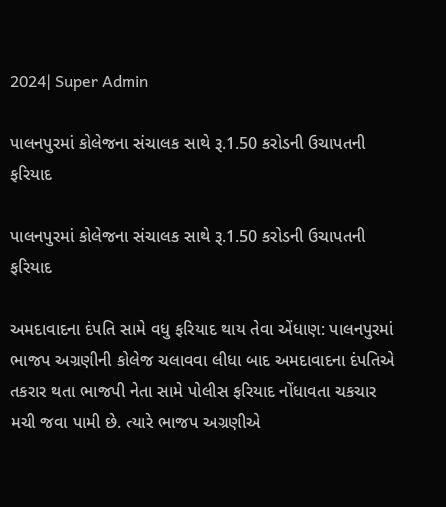2024| Super Admin

પાલનપુરમાં કોલેજના સંચાલક સાથે રૂ.1.50 કરોડની ઉચાપતની ફરિયાદ

પાલનપુરમાં કોલેજના સંચાલક સાથે રૂ.1.50 કરોડની ઉચાપતની ફરિયાદ

અમદાવાદના દંપતિ સામે વધુ ફરિયાદ થાય તેવા એંધાણ: પાલનપુરમાં ભાજપ અગ્રણીની કોલેજ ચલાવવા લીધા બાદ અમદાવાદના દંપતિએ તકરાર થતા ભાજપી નેતા સામે પોલીસ ફરિયાદ નોંધાવતા ચકચાર મચી જવા પામી છે. ત્યારે ભાજપ અગ્રણીએ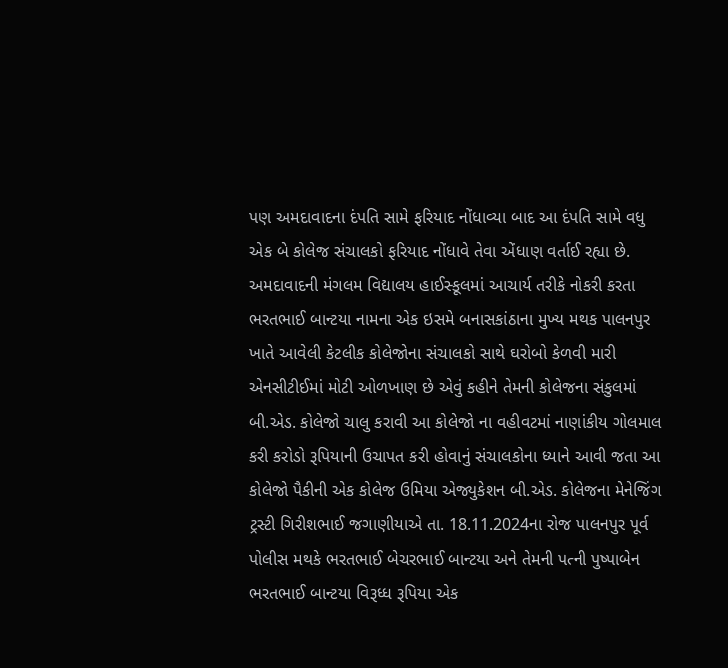પણ અમદાવાદના દંપતિ સામે ફરિયાદ નોંધાવ્યા બાદ આ દંપતિ સામે વધુ એક બે કોલેજ સંચાલકો ફરિયાદ નોંધાવે તેવા એંધાણ વર્તાઈ રહ્યા છે. અમદાવાદની મંગલમ વિદ્યાલય હાઈસ્કૂલમાં આચાર્ય તરીકે નોકરી કરતા ભરતભાઈ બાન્ટયા નામના એક ઇસમે બનાસકાંઠાના મુખ્ય મથક પાલનપુર ખાતે આવેલી કેટલીક કોલેજોના સંચાલકો સાથે ઘરોબો કેળવી મારી એનસીટીઈમાં મોટી ઓળખાણ છે એવું કહીને તેમની કોલેજના સંકુલમાં બી.એડ. કોલેજો ચાલુ કરાવી આ કોલેજો ના વહીવટમાં નાણાંકીય ગોલમાલ કરી કરોડો રૂપિયાની ઉચાપત કરી હોવાનું સંચાલકોના ધ્યાને આવી જતા આ કોલેજો પૈકીની એક કોલેજ ઉમિયા એજ્યુકેશન બી.એડ. કોલેજના મેનેજિંગ ટ્રસ્ટી ગિરીશભાઈ જગાણીયાએ તા. 18.11.2024ના રોજ પાલનપુર પૂર્વ પોલીસ મથકે ભરતભાઈ બેચરભાઈ બાન્ટયા અને તેમની પત્ની પુષ્પાબેન ભરતભાઈ બાન્ટયા વિરૂધ્ધ રૂપિયા એક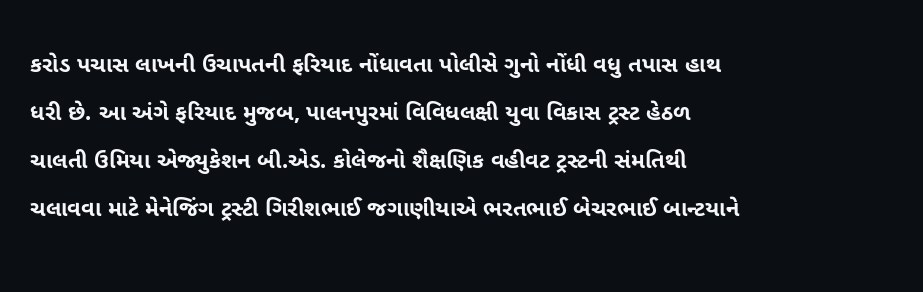કરોડ પચાસ લાખની ઉચાપતની ફરિયાદ નોંધાવતા પોલીસે ગુનો નોંધી વધુ તપાસ હાથ ધરી છે. આ અંગે ફરિયાદ મુજબ, પાલનપુરમાં વિવિધલક્ષી યુવા વિકાસ ટ્રસ્ટ હેઠળ ચાલતી ઉમિયા એજ્યુકેશન બી.એડ. કોલેજનો શૈક્ષણિક વહીવટ ટ્રસ્ટની સંમતિથી ચલાવવા માટે મેનેજિંગ ટ્રસ્ટી ગિરીશભાઈ જગાણીયાએ ભરતભાઈ બેચરભાઈ બાન્ટયાને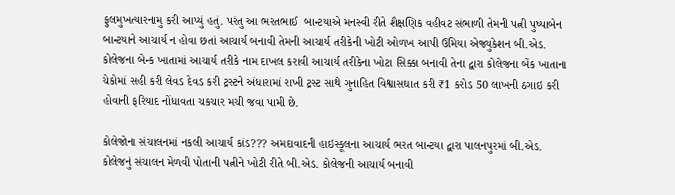ફુલમુખત્યારનામુ કરી આપ્યું હતું. પરંતુ આ ભરતભાઈ  બાન્ટયાએ મનસ્વી રીતે શૈક્ષણિક વહીવટ સંભાળી તેમની પત્ની પુષ્પાબેન બાન્ટયાને આચાર્ય ન હોવા છતાં આચાર્ય બનાવી તેમની આચાર્ય તરીકેની ખોટી ઓળખ આપી ઉમિયા એજ્યુકેશન બી.એડ. કોલેજના બેન્ક ખાતામાં આચાર્ય તરીકે નામ દાખલ કરાવી આચાર્ય તરીકેના ખોટા સિક્કા બનાવી તેના દ્વારા કોલેજના બેંક ખાતાના ચેકોમાં સહી કરી લેવડ દેવડ કરી ટ્રસ્ટને અંધારામાં રાખી ટ્રસ્ટ સાથે ગુનાહિત વિશ્વાસઘાત કરી ₹1 કરોડ 50 લાખની ઠગાઇ કરી હોવાની ફરિયાદ નોંધાવતા ચકચાર મચી જવા પામી છે.

કોલેજોના સંચાલનમાં નકલી આચાર્ય કાંડ??? અમદાવાદની હાઇસ્કૂલના આચાર્ય ભરત બાન્ટયા દ્વારા પાલનપુરમાં બી.એડ. કોલેજનું સંચાલન મેળવી પોતાની પત્નીને ખોટી રીતે બી.એડ. કોલેજની આચાર્ય બનાવી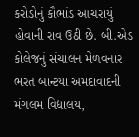કરોડોનું કૌભાંડ આચરાયું હોવાની રાવ ઉઠી છે. બી.એડ કોલેજનું સંચાલન મેળવનાર ભરત બાન્ટયા અમદાવાદની મંગલમ વિદ્યાલય,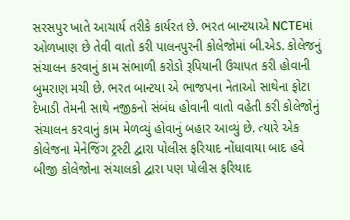સરસપુર ખાતે આચાર્ય તરીકે કાર્યરત છે. ભરત બાન્ટયાએ NCTEમાં ઓળખાણ છે તેવી વાતો કરી પાલનપુરની કોલેજોમાં બી.એડ. કોલેજનું સંચાલન કરવાનું કામ સંભાળી કરોડો રૂપિયાની ઉચાપત કરી હોવાની બુમરાણ મચી છે. ભરત બાન્ટયા એ ભાજપના નેતાઓ સાથેના ફોટા દેખાડી તેમની સાથે નજીકનો સંબંધ હોવાની વાતો વહેતી કરી કોલેજોનું સંચાલન કરવાનું કામ મેળવ્યું હોવાનું બહાર આવ્યું છે. ત્યારે એક કોલેજના મેનેજિંગ ટ્રસ્ટી દ્વારા પોલીસ ફરિયાદ નોંધાવાયા બાદ હવે બીજી કોલેજોના સંચાલકો દ્વારા પણ પોલીસ ફરિયાદ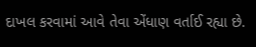દાખલ કરવામાં આવે તેવા એંધાણ વર્તાઈ રહ્યા છે.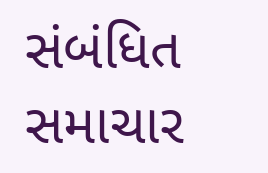સંબંધિત સમાચાર